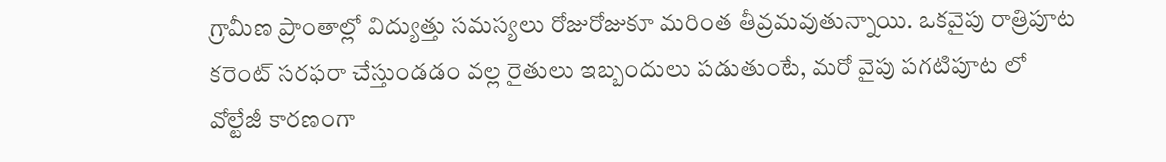గ్రామీణ ప్రాంతాల్లో విద్యుత్తు సమస్యలు రోజురోజుకూ మరింత తీవ్రమవుతున్నాయి. ఒకవైపు రాత్రిపూట కరెంట్ సరఫరా చేస్తుండడం వల్ల రైతులు ఇబ్బందులు పడుతుంటే, మరో వైపు పగటిపూట లో వోల్టేజీ కారణంగా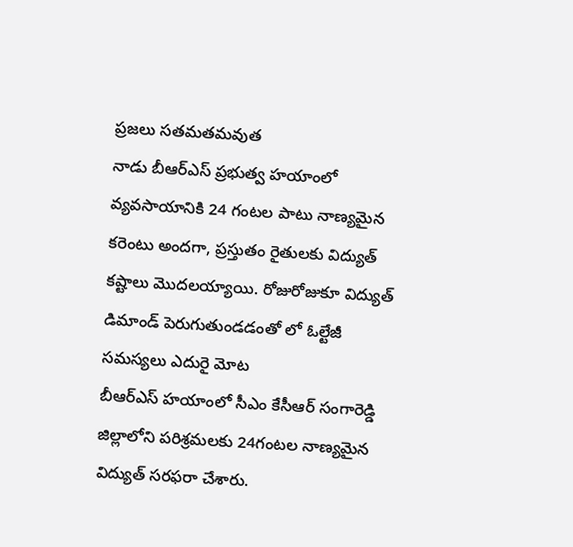ప్రజలు సతమతమవుత
నాడు బీఆర్ఎస్ ప్రభుత్వ హయాంలో వ్యవసాయానికి 24 గంటల పాటు నాణ్యమైన కరెంటు అందగా, ప్రస్తుతం రైతులకు విద్యుత్ కష్టాలు మొదలయ్యాయి. రోజురోజుకూ విద్యుత్ డిమాండ్ పెరుగుతుండడంతో లో ఓల్టేజీ సమస్యలు ఎదురై మోట
బీఆర్ఎస్ హయాంలో సీఎం కేసీఆర్ సంగారెడ్డి జిల్లాలోని పరిశ్రమలకు 24గంటల నాణ్యమైన విద్యుత్ సరఫరా చేశారు.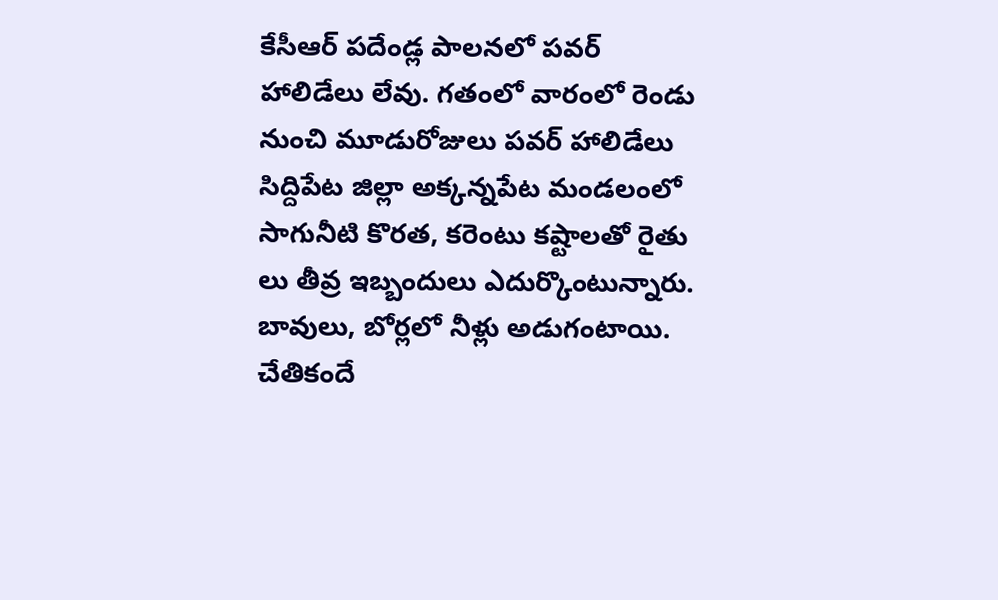కేసీఆర్ పదేండ్ల పాలనలో పవర్ హాలిడేలు లేవు. గతంలో వారంలో రెండు నుంచి మూడురోజులు పవర్ హాలిడేలు
సిద్దిపేట జిల్లా అక్కన్నపేట మండలంలో సాగునీటి కొరత, కరెంటు కష్టాలతో రైతు లు తీవ్ర ఇబ్బందులు ఎదుర్కొంటున్నారు. బావులు, బోర్లలో నీళ్లు అడుగంటాయి. చేతికందే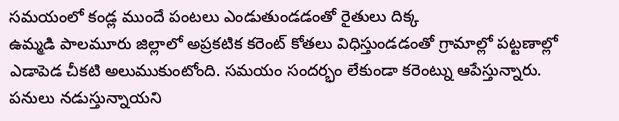సమయంలో కండ్ల ముందే పంటలు ఎండుతుండడంతో రైతులు దిక్క
ఉమ్మడి పాలమూరు జిల్లాలో అప్రకటిక కరెంట్ కోతలు విధిస్తుండడంతో గ్రామాల్లో పట్టణాల్లో ఎడాపెడ చీకటి అలుముకుంటోంది. సమయం సందర్భం లేకుండా కరెంట్ను ఆపేస్తున్నారు. పనులు నడుస్తున్నాయని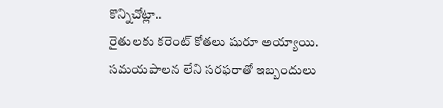కొన్నిచోట్లా..
రైతులకు కరెంట్ కోతలు షురూ అయ్యాయి. సమయపాలన లేని సరఫరాతో ఇబ్బందులు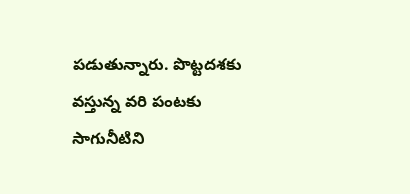పడుతున్నారు. పొట్టదశకు వస్తున్న వరి పంటకు సాగునీటిని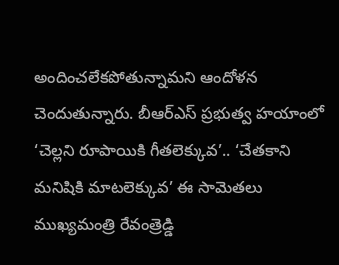అందించలేకపోతున్నామని ఆందోళన చెందుతున్నారు. బీఆర్ఎస్ ప్రభుత్వ హయాంలో
‘చెల్లని రూపాయికి గీతలెక్కువ’.. ‘చేతకాని మనిషికి మాటలెక్కువ’ ఈ సామెతలు ముఖ్యమంత్రి రేవంత్రెడ్డి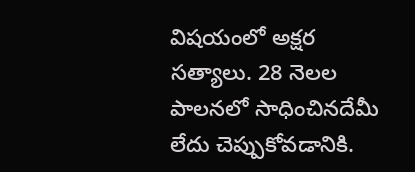విషయంలో అక్షర సత్యాలు. 28 నెలల పాలనలో సాధించినదేమీ లేదు చెప్పుకోవడానికి.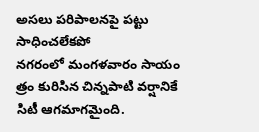అసలు పరిపాలనపై పట్టు సాధించలేకపో
నగరంలో మంగళవారం సాయం త్రం కురిసిన చిన్నపాటి వర్షానికే సిటీ ఆగమాగమైంది.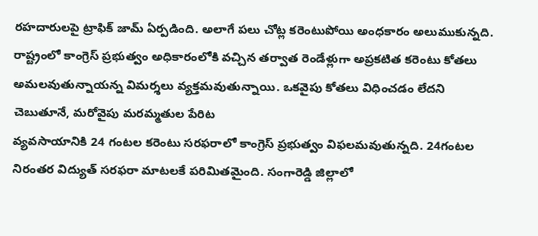రహదారులపై ట్రాఫిక్ జామ్ ఏర్పడింది. అలాగే పలు చోట్ల కరెంటుపోయి అంధకారం అలుముకున్నది.
రాష్ట్రంలో కాంగ్రెస్ ప్రభుత్వం అధికారంలోకి వచ్చిన తర్వాత రెండేళ్లుగా అప్రకటిత కరెంటు కోతలు అమలవుతున్నాయన్న విమర్శలు వ్యక్తమవుతున్నాయి. ఒకవైపు కోతలు విధించడం లేదని చెబుతూనే, మరోవైపు మరమ్మతుల పేరిట
వ్యవసాయానికి 24 గంటల కరెంటు సరఫరాలో కాంగ్రెస్ ప్రభుత్వం విఫలమవుతున్నది. 24గంటల నిరంతర విద్యుత్ సరఫరా మాటలకే పరిమితమైంది. సంగారెడ్డి జిల్లాలో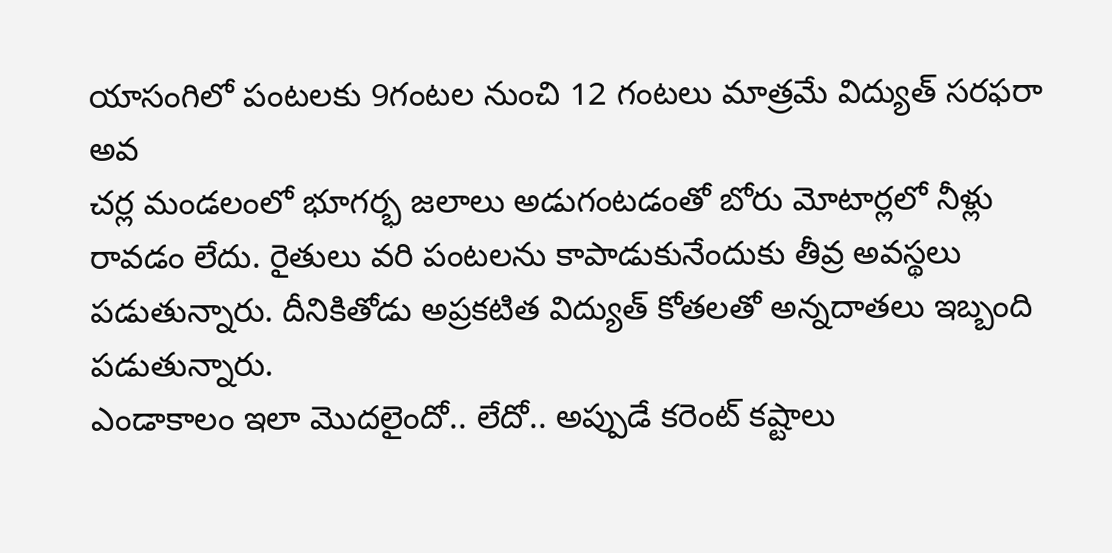యాసంగిలో పంటలకు 9గంటల నుంచి 12 గంటలు మాత్రమే విద్యుత్ సరఫరా అవ
చర్ల మండలంలో భూగర్భ జలాలు అడుగంటడంతో బోరు మోటార్లలో నీళ్లు రావడం లేదు. రైతులు వరి పంటలను కాపాడుకునేందుకు తీవ్ర అవస్థలు పడుతున్నారు. దీనికితోడు అప్రకటిత విద్యుత్ కోతలతో అన్నదాతలు ఇబ్బంది పడుతున్నారు.
ఎండాకాలం ఇలా మొదలైందో.. లేదో.. అప్పుడే కరెంట్ కష్టాలు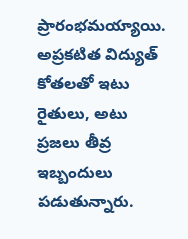ప్రారంభమయ్యాయి. అప్రకటిత విద్యుత్ కోతలతో ఇటు రైతులు, అటు ప్రజలు తీవ్ర ఇబ్బందులు పడుతున్నారు.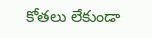కోతలు లేకుండా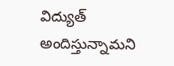విద్యుత్ అందిస్తున్నామని